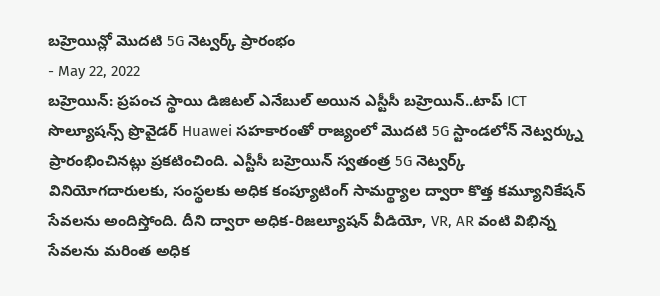బహ్రెయిన్లో మొదటి 5G నెట్వర్క్ ప్రారంభం
- May 22, 2022
బహ్రెయిన్: ప్రపంచ స్థాయి డిజిటల్ ఎనేబుల్ అయిన ఎస్టీసీ బహ్రెయిన్..టాప్ ICT సొల్యూషన్స్ ప్రొవైడర్ Huawei సహకారంతో రాజ్యంలో మొదటి 5G స్టాండలోన్ నెట్వర్క్ను ప్రారంభించినట్లు ప్రకటించింది. ఎస్టీసీ బహ్రెయిన్ స్వతంత్ర 5G నెట్వర్క్ వినియోగదారులకు, సంస్థలకు అధిక కంప్యూటింగ్ సామర్థ్యాల ద్వారా కొత్త కమ్యూనికేషన్ సేవలను అందిస్తోంది. దీని ద్వారా అధిక-రిజల్యూషన్ వీడియో, VR, AR వంటి విభిన్న సేవలను మరింత అధిక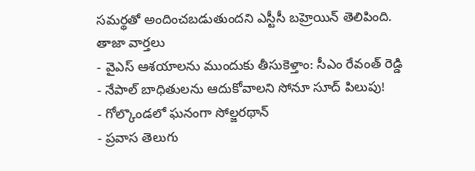సమర్థతో అందించబడుతుందని ఎస్టీసీ బహ్రెయిన్ తెలిపింది.
తాజా వార్తలు
- వైఎస్ ఆశయాలను ముందుకు తీసుకెళ్తాం: సీఎం రేవంత్ రెడ్డి
- నేపాల్ బాధితులను ఆదుకోవాలని సోనూ సూద్ పిలుపు!
- గోల్కొండలో ఘనంగా సోల్జరథాన్
- ప్రవాస తెలుగు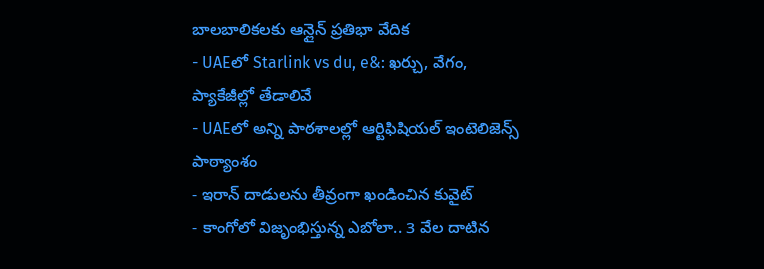బాలబాలికలకు ఆన్లైన్ ప్రతిభా వేదిక
- UAEలో Starlink vs du, e&: ఖర్చు, వేగం, ప్యాకేజీల్లో తేడాలివే
- UAEలో అన్ని పాఠశాలల్లో ఆర్టిఫిషియల్ ఇంటెలిజెన్స్ పాఠ్యాంశం
- ఇరాన్ దాడులను తీవ్రంగా ఖండించిన కువైట్
- కాంగోలో విజృంభిస్తున్న ఎబోలా.. 3 వేల దాటిన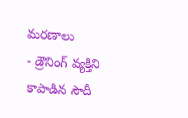మరణాలు
- డ్రౌనింగ్ వ్యక్తిని కాపాడిన సౌదీ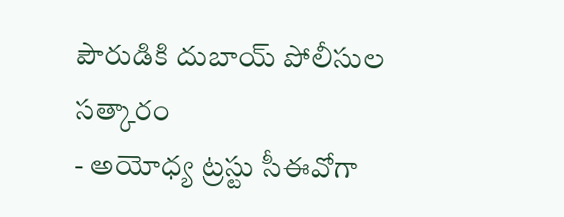పౌరుడికి దుబాయ్ పోలీసుల సత్కారం
- అయోధ్య ట్రస్టు సీఈవోగా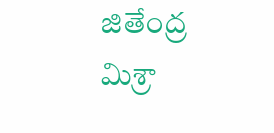జితేంద్ర మిశ్రా